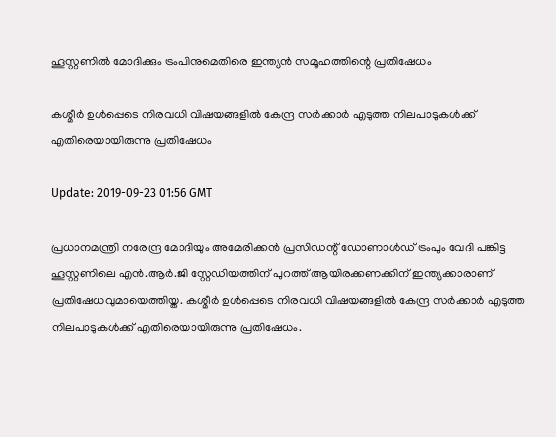ഹൂസ്റ്റണില്‍ മോദിക്കും ട്രംപിനുമെതിരെ ഇന്ത്യന്‍ സമൂഹത്തിന്റെ പ്രതിഷേധം

കശ്മീര്‍ ഉള്‍പ്പെടെ നിരവധി വിഷയങ്ങളില്‍ കേന്ദ്ര സര്‍ക്കാര്‍ എടുത്ത നിലപാടുകള്‍ക്ക് എതിരെയായിരുന്നു പ്രതിഷേധം

Update: 2019-09-23 01:56 GMT

പ്രധാനമന്ത്രി നരേന്ദ്ര മോദിയും അമേരിക്കന്‍ പ്രസിഡന്റ് ഡോണാള്‍ഡ് ട്രംപും വേദി പങ്കിട്ട ഹൂസ്റ്റണിലെ എന്‍.ആര്‍.ജി സ്റ്റേഡിയത്തിന് പുറത്ത് ആയിരക്കണക്കിന് ഇന്ത്യക്കാരാണ് പ്രതിഷേധവുമായെത്തിയ്ത. കശ്മീര്‍ ഉള്‍പ്പെടെ നിരവധി വിഷയങ്ങളില്‍ കേന്ദ്ര സര്‍ക്കാര്‍ എടുത്ത നിലപാടുകള്‍ക്ക് എതിരെയായിരുന്നു പ്രതിഷേധം.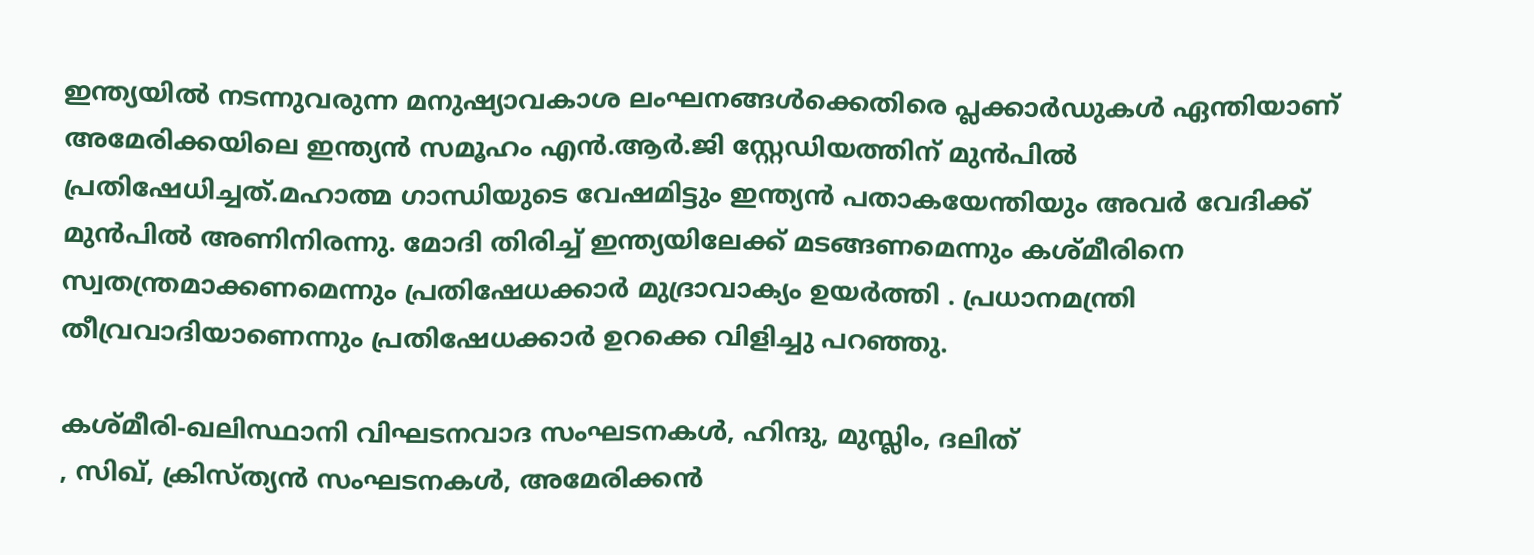ഇന്ത്യയില്‍ നടന്നുവരുന്ന മനുഷ്യാവകാശ ലംഘനങ്ങള്‍ക്കെതിരെ പ്ലക്കാര്‍ഡുകള്‍ ഏന്തിയാണ് അമേരിക്കയിലെ ഇന്ത്യന്‍ സമൂഹം എന്‍.ആര്‍.ജി സ്റ്റേഡിയത്തിന് മുന്‍പില്‍ പ്രതിഷേധിച്ചത്.മഹാത്മ ഗാന്ധിയുടെ വേഷമിട്ടും ഇന്ത്യന്‍ പതാകയേന്തിയും അവര്‍ വേദിക്ക് മുന്‍പില്‍ അണിനിരന്നു. മോദി തിരിച്ച് ഇന്ത്യയിലേക്ക് മടങ്ങണമെന്നും കശ്മീരിനെ സ്വതന്ത്രമാക്കണമെന്നും പ്രതിഷേധക്കാര്‍ മുദ്രാവാക്യം ഉയര്‍ത്തി . പ്രധാനമന്ത്രി തീവ്രവാദിയാണെന്നും പ്രതിഷേധക്കാര്‍ ഉറക്കെ വിളിച്ചു പറഞ്ഞു.

കശ്മീരി-ഖലിസ്ഥാനി വിഘടനവാദ സംഘടനകൾ, ഹിന്ദു, മുസ്ലിം, ദലിത്
, സിഖ്, ക്രിസ്ത്യൻ സംഘടനകൾ, അമേരിക്കൻ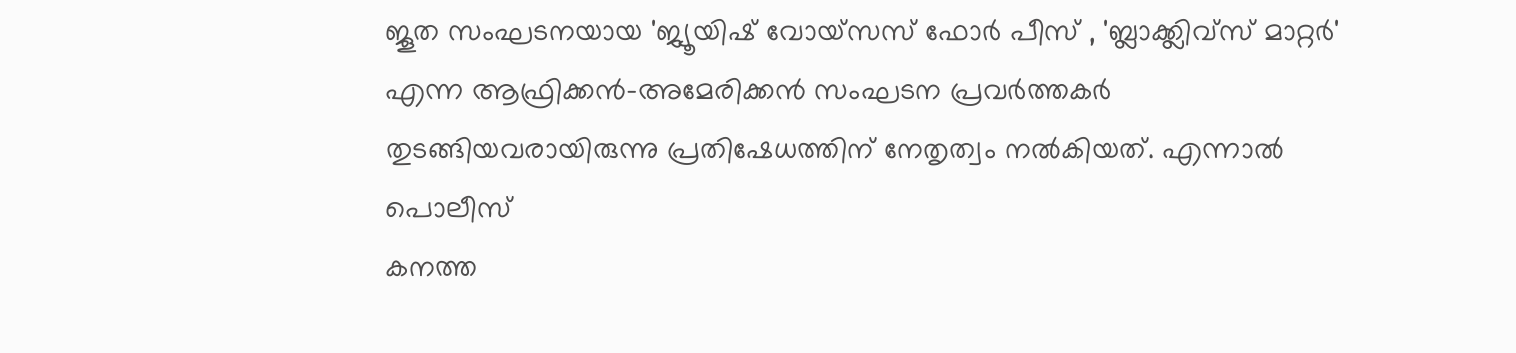ജൂത സംഘടനയായ 'ജ്യൂയിഷ് വോയ്സസ് ഫോർ പീസ് , 'ബ്ലാക്ക്ലിവ്സ് മാറ്റർ' എന്ന ആഫ്രിക്കൻ-അമേരിക്കൻ സംഘടന പ്രവര്‍ത്തകര്‍ തുടങ്ങിയവരായിരുന്നു പ്രതിഷേധത്തിന് നേതൃത്വം നൽകിയത്. എന്നാല്‍ പൊലീസ്
കനത്ത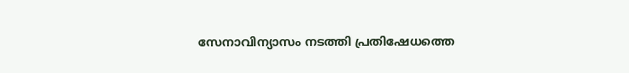സേനാവിന്യാസം നടത്തി പ്രതിഷേധത്തെ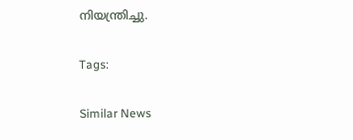നിയന്ത്രിച്ചു.

Tags:

Similar News